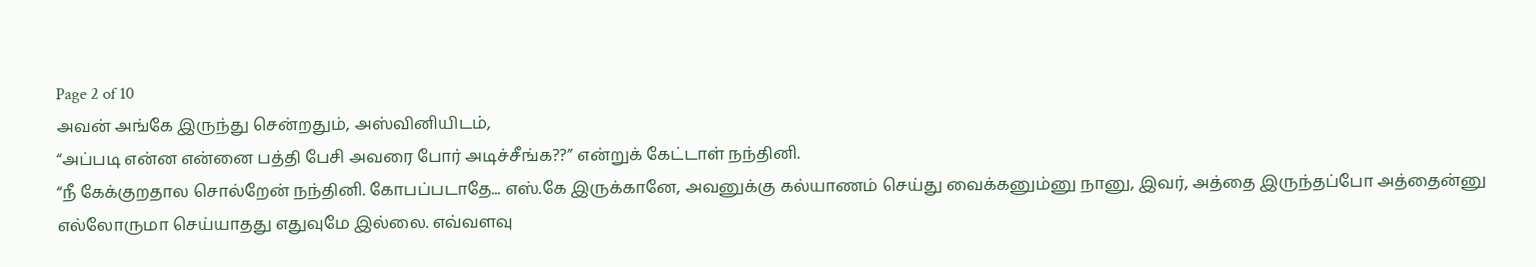Page 2 of 10
அவன் அங்கே இருந்து சென்றதும், அஸ்வினியிடம்,
“அப்படி என்ன என்னை பத்தி பேசி அவரை போர் அடிச்சீங்க??” என்றுக் கேட்டாள் நந்தினி.
“நீ கேக்குறதால சொல்றேன் நந்தினி. கோபப்படாதே... எஸ்.கே இருக்கானே, அவனுக்கு கல்யாணம் செய்து வைக்கனும்னு நானு, இவர், அத்தை இருந்தப்போ அத்தைன்னு எல்லோருமா செய்யாதது எதுவுமே இல்லை. எவ்வளவு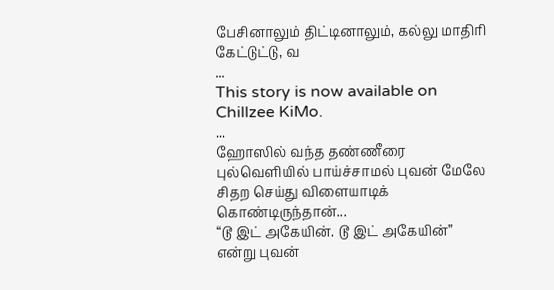பேசினாலும் திட்டினாலும், கல்லு மாதிரி கேட்டுட்டு, வ
...
This story is now available on Chillzee KiMo.
...
ஹோஸில் வந்த தண்ணீரை புல்வெளியில் பாய்ச்சாமல் புவன் மேலே சிதற செய்து விளையாடிக் கொண்டிருந்தான்...
“டூ இட் அகேயின். டூ இட் அகேயின்” என்று புவன்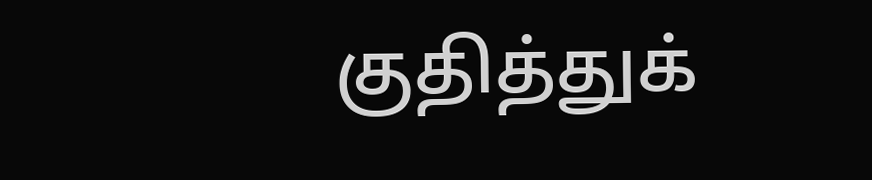குதித்துக்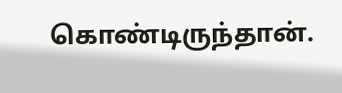கொண்டிருந்தான்.